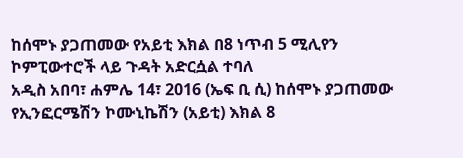ከሰሞኑ ያጋጠመው የአይቲ እክል በ8 ነጥብ 5 ሚሊየን ኮምፒውተሮች ላይ ጉዳት አድርሷል ተባለ
አዲስ አበባ፣ ሐምሌ 14፣ 2016 (ኤፍ ቢ ሲ) ከሰሞኑ ያጋጠመው የኢንፎርሜሽን ኮሙኒኬሽን (አይቲ) እክል 8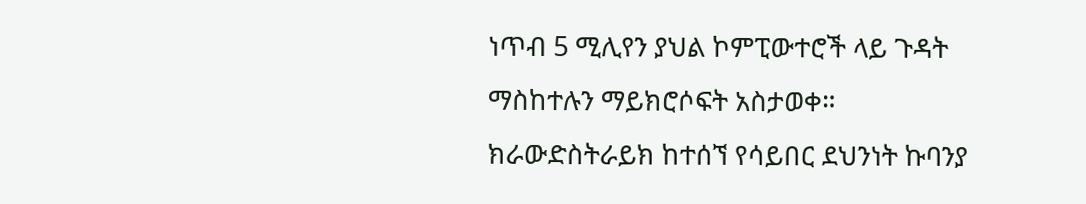ነጥብ 5 ሚሊየን ያህል ኮምፒውተሮች ላይ ጉዳት ማስከተሉን ማይክሮሶፍት አስታወቀ።
ክራውድስትራይክ ከተሰኘ የሳይበር ደህንነት ኩባንያ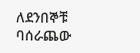ለደንበኞቹ ባሰራጨው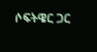ሶፍትዌር ጋር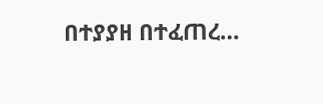በተያያዘ በተፈጠረ…